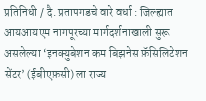प्रतिनिधी / दै. प्रतापगडचे वारे वर्धा : जिल्ह्यात आयआयएम नागपूरच्या मार्गदर्शनाखाली सुरू असलेल्या ‘इनक्युबेशन कम बिझनेस फ़ॅसिलिटेशन सेंटर’ (ईबीएफ़सी) ला राज्य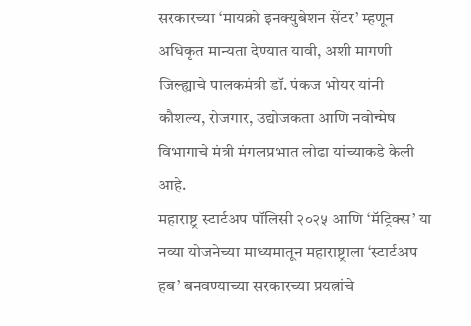सरकारच्या ‘मायक्रो इनक्युबेशन सेंटर’ म्हणून अधिकृत मान्यता देण्यात यावी, अशी मागणी जिल्ह्याचे पालकमंत्री डॉ. पंकज भोयर यांनी कौशल्य, रोजगार, उद्योजकता आणि नवोन्मेष विभागाचे मंत्री मंगलप्रभात लोढा यांच्याकडे केली आहे.
महाराष्ट्र स्टार्टअप पॉलिसी २०२५ आणि ‘मॅट्रिक्स’ या नव्या योजनेच्या माध्यमातून महाराष्ट्राला ‘स्टार्टअप हब’ बनवण्याच्या सरकारच्या प्रयत्नांचे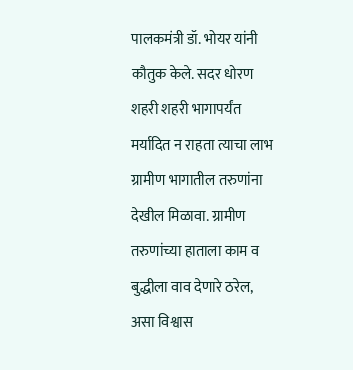पालकमंत्री डॉ. भोयर यांनी कौतुक केले. सदर धोरण शहरी शहरी भागापर्यंत मर्यादित न राहता त्याचा लाभ ग्रामीण भागातील तरुणांना देखील मिळावा. ग्रामीण तरुणांच्या हाताला काम व बुद्धीला वाव देणारे ठरेल, असा विश्वास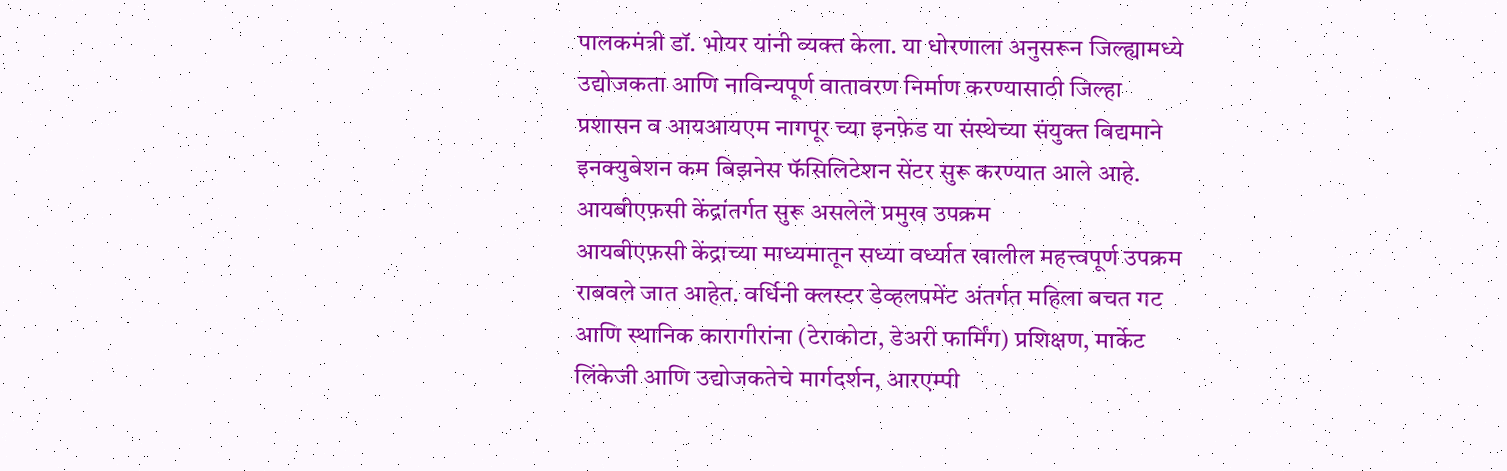पालकमंत्री डॉ. भोयर यांनी व्यक्त केला. या धोरणाला अनुसरून जिल्ह्यामध्ये उद्योजकता आणि नाविन्यपूर्ण वातावरण निर्माण करण्यासाठी जिल्हा प्रशासन व आयआयएम नागपूर च्या इनफ़ेड या संस्थेच्या संयुक्त विद्यमाने इनक्युबेशन कम बिझनेस फॅसिलिटेशन सेंटर सुरू करण्यात आले आहे. आयबीएफ़सी केंद्रांतर्गत सुरू असलेले प्रमुख उपक्रम
आयबीएफ़सी केंद्राच्या माध्यमातून सध्या वर्ध्यात खालील महत्त्वपूर्ण उपक्रम राबवले जात आहेत. वर्धिनी क्लस्टर डेव्हलपमेंट अंतर्गत महिला बचत गट आणि स्थानिक कारागीरांना (टेराकोटा, डेअरी फार्मिंग) प्रशिक्षण, मार्केट लिंकेजी आणि उद्योजकतेचे मार्गदर्शन, आरएम्पी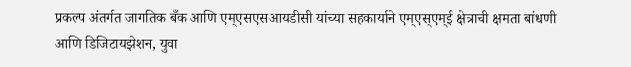प्रकल्प अंतर्गत जागतिक बँक आणि एम्एसएसआयडीसी यांच्या सहकार्याने एम्एस्एम्ई क्षेत्राची क्षमता बांधणी आणि डिजिटायझेशन, युवा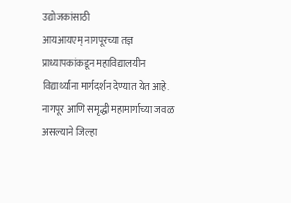उद्योजकांसाठी
आयआयएम् नागपूरच्या तज्ञ प्राध्यापकांकडून महाविद्यालयीन विद्यार्थ्यांना मार्गदर्शन देण्यात येत आहे. नागपूर आणि समृद्धी महामार्गाच्या जवळ असल्याने जिल्हा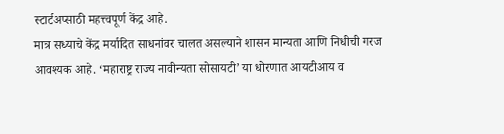स्टार्टअप्साठी महत्त्वपूर्ण केंद्र आहे.
मात्र सध्याचे केंद्र मर्यादित साधनांवर चालत असल्याने शासन मान्यता आणि निधीची गरज आवश्यक आहे. ‘महाराष्ट्र राज्य नावीन्यता सोसायटी’ या धोरणात आयटीआय व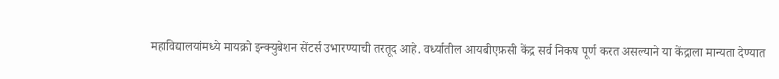महाविद्यालयांमध्ये मायक्रो इन्क्युबेशन सेंटर्स उभारण्याची तरतूद आहे. वर्ध्यातील आयबीएफ़सी केंद्र सर्व निकष पूर्ण करत असल्याने या केंद्राला मान्यता देण्यात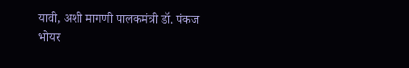यावी, अशी मागणी पालकमंत्री डॉ. पंकज भोयर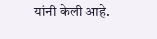यांनी केली आहे.